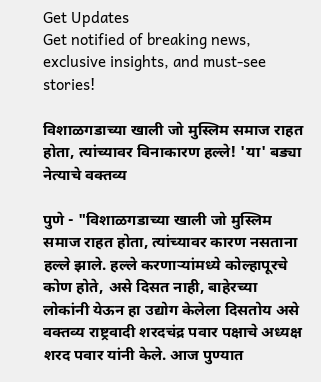Get Updates
Get notified of breaking news, exclusive insights, and must-see stories!

विशाळगडाच्या खाली जो मुस्लिम समाज राहत होता, त्यांच्यावर विनाकारण हल्ले! 'या' बड्या नेत्याचे वक्तव्य

पुणे - "विशाळगडाच्या खाली जो मुस्लिम समाज राहत होता, त्यांच्यावर कारण नसताना हल्ले झाले. हल्ले करणाऱ्यांमध्ये कोल्हापूरचे कोण होते, असे दिसत नाही, बाहेरच्या लोकांनी येऊन हा उद्योग केलेला दिसतोय असे वक्तव्य राष्ट्रवादी शरदचंद्र पवार पक्षाचे अध्यक्ष शरद पवार यांनी केले. आज पुण्यात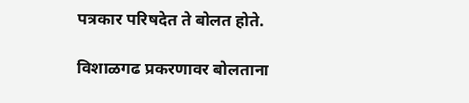पत्रकार परिषदेत ते बोलत होते.

विशाळगढ प्रकरणावर बोलताना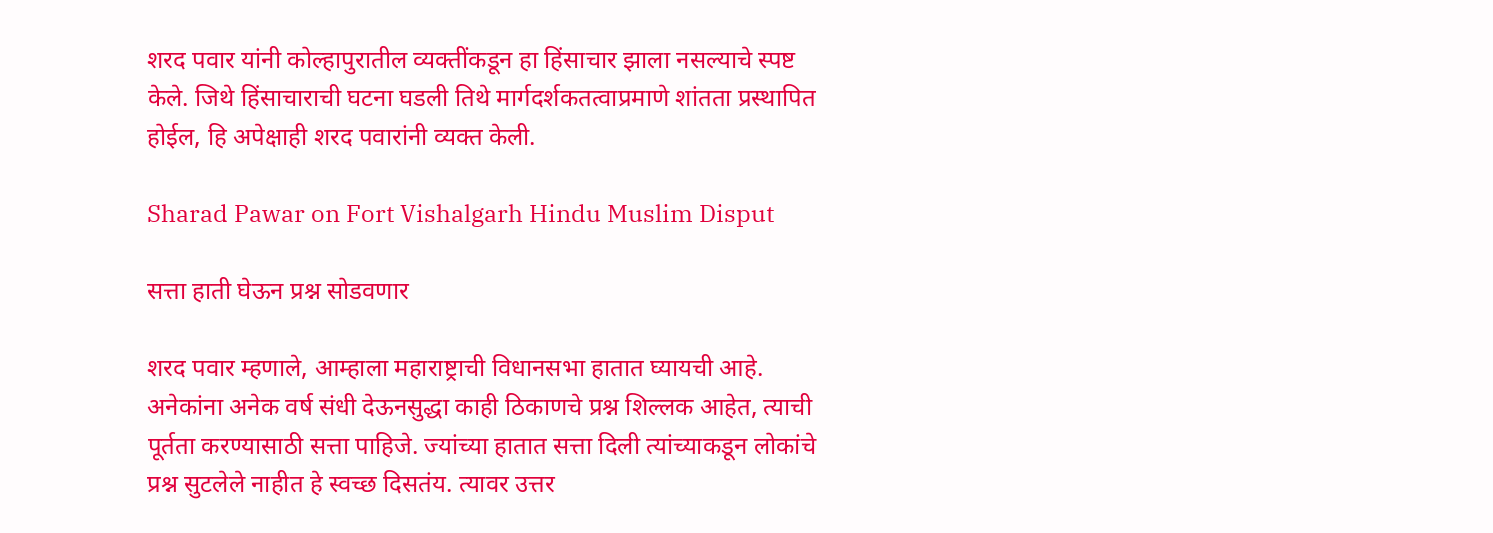शरद पवार यांनी कोल्हापुरातील व्यक्तींकडून हा हिंसाचार झाला नसल्याचे स्पष्ट केले. जिथे हिंसाचाराची घटना घडली तिथे मार्गदर्शकतत्वाप्रमाणे शांतता प्रस्थापित होईल, हि अपेक्षाही शरद पवारांनी व्यक्त केली.

Sharad Pawar on Fort Vishalgarh Hindu Muslim Disput

सत्ता हाती घेऊन प्रश्न सोडवणार

शरद पवार म्हणाले, आम्हाला महाराष्ट्राची विधानसभा हातात घ्यायची आहे. अनेकांना अनेक वर्ष संधी देऊनसुद्धा काही ठिकाणचे प्रश्न शिल्लक आहेत, त्याची पूर्तता करण्यासाठी सत्ता पाहिजे. ज्यांच्या हातात सत्ता दिली त्यांच्याकडून लोकांचे प्रश्न सुटलेले नाहीत हे स्वच्छ दिसतंय. त्यावर उत्तर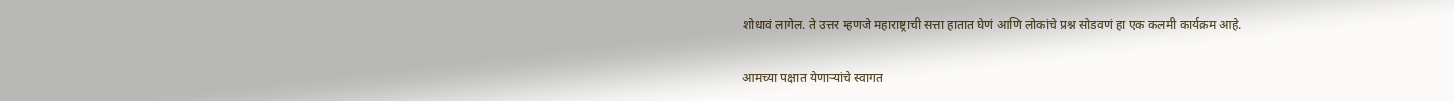शोधावं लागेल. ते उत्तर म्हणजे महाराष्ट्राची सत्ता हातात घेणं आणि लोकांचे प्रश्न सोडवणं हा एक कलमी कार्यक्रम आहे.

आमच्या पक्षात येणाऱ्यांचे स्वागत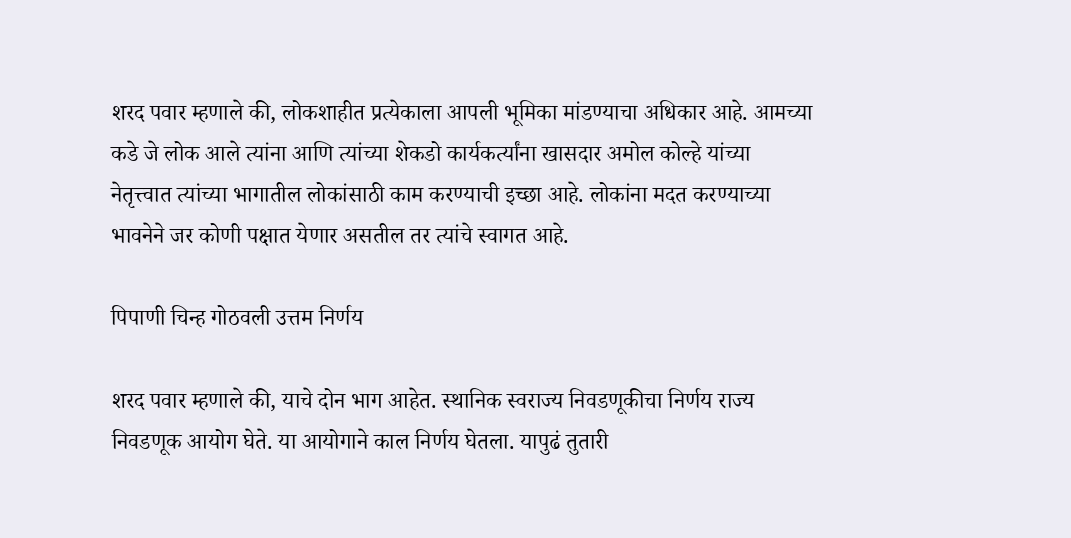शरद पवार म्हणाले की, लोकशाहीत प्रत्येकाला आपली भूमिका मांडण्याचा अधिकार आहे. आमच्या कडे जे लोक आले त्यांना आणि त्यांच्या शेकडो कार्यकर्त्यांना खासदार अमोल कोल्हे यांच्या नेतृत्त्वात त्यांच्या भागातील लोकांसाठी काम करण्याची इच्छा आहे. लोकांना मदत करण्याच्या भावनेने जर कोणी पक्षात येणार असतील तर त्यांचे स्वागत आहे.

पिपाणी चिन्ह गोठवली उत्तम निर्णय

शरद पवार म्हणाले की, याचे दोन भाग आहेत. स्थानिक स्वराज्य निवडणूकीचा निर्णय राज्य निवडणूक आयोग घेते. या आयोगाने काल निर्णय घेतला. यापुढं तुतारी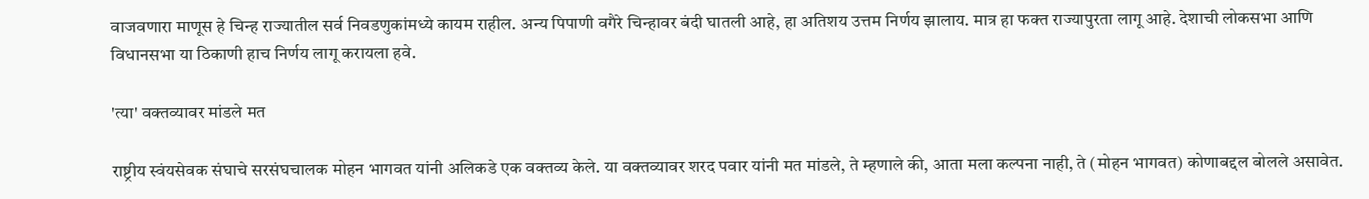वाजवणारा माणूस हे चिन्ह राज्यातील सर्व निवडणुकांमध्ये कायम राहील. अन्य पिपाणी वगैरे चिन्हावर बंदी घातली आहे, हा अतिशय उत्तम निर्णय झालाय. मात्र हा फक्त राज्यापुरता लागू आहे. देशाची लोकसभा आणि विधानसभा या ठिकाणी हाच निर्णय लागू करायला हवे.

'त्या' वक्तव्यावर मांडले मत

राष्ट्रीय स्वंयसेवक संघाचे सरसंघचालक मोहन भागवत यांनी अलिकडे एक वक्तव्य केले. या वक्तव्यावर शरद पवार यांनी मत मांडले, ते म्हणाले की, आता मला कल्पना नाही, ते (मोहन भागवत) कोणाबद्दल बोलले असावेत.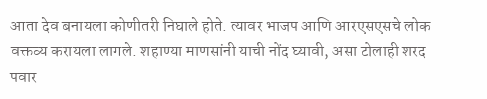आता देव बनायला कोणीतरी निघाले होते. त्यावर भाजप आणि आरएसएसचे लोक वक्तव्य करायला लागले. शहाण्या माणसांनी याची नोंद घ्यावी, असा टोलाही शरद पवार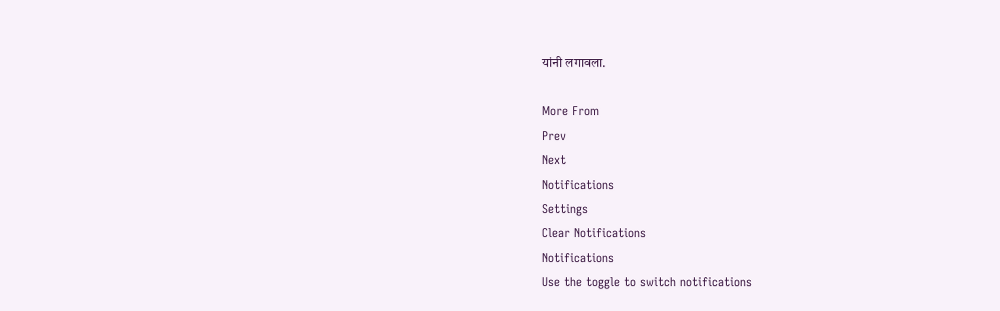यांनी लगावला.

More From
Prev
Next
Notifications
Settings
Clear Notifications
Notifications
Use the toggle to switch notifications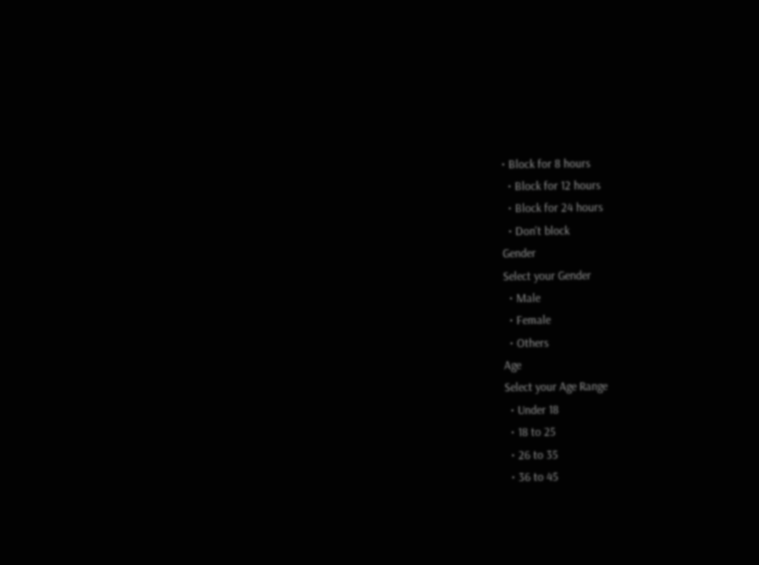• Block for 8 hours
  • Block for 12 hours
  • Block for 24 hours
  • Don't block
Gender
Select your Gender
  • Male
  • Female
  • Others
Age
Select your Age Range
  • Under 18
  • 18 to 25
  • 26 to 35
  • 36 to 45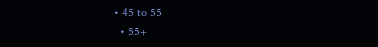• 45 to 55
  • 55+